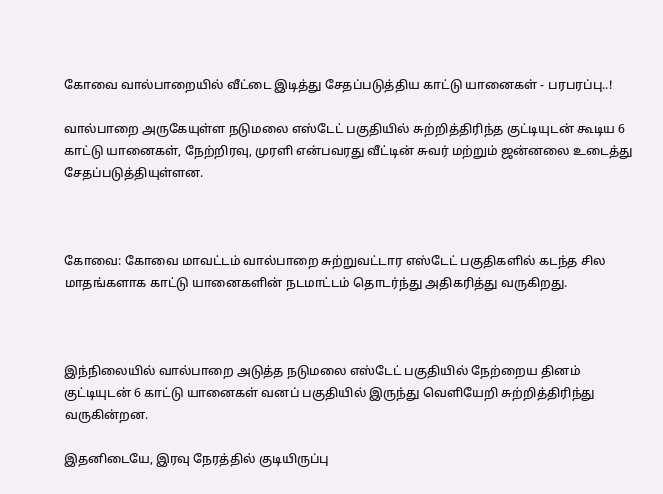கோவை வால்பாறையில் வீட்டை இடித்து சேதப்படுத்திய காட்டு யானைகள் - பரபரப்பு..!

வால்பாறை அருகேயுள்ள நடுமலை எஸ்டேட் பகுதியில் சுற்றித்திரிந்த குட்டியுடன் கூடிய 6 காட்டு யானைகள், நேற்றிரவு, முரளி என்பவரது வீட்டின் சுவர் மற்றும் ஜன்னலை உடைத்து சேதப்படுத்தியுள்ளன.



கோவை: கோவை மாவட்டம் வால்பாறை சுற்றுவட்டார எஸ்டேட் பகுதிகளில் கடந்த சில மாதங்களாக காட்டு யானைகளின் நடமாட்டம் தொடர்ந்து அதிகரித்து வருகிறது.



இந்நிலையில் வால்பாறை அடுத்த நடுமலை எஸ்டேட் பகுதியில் நேற்றைய தினம் குட்டியுடன் 6 காட்டு யானைகள் வனப் பகுதியில் இருந்து வெளியேறி சுற்றித்திரிந்து வருகின்றன.

இதனிடையே, இரவு நேரத்தில் குடியிருப்பு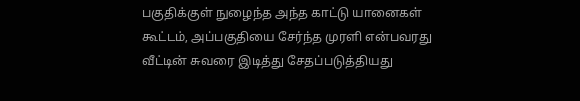பகுதிக்குள் நுழைந்த அந்த காட்டு யானைகள் கூட்டம், அப்பகுதியை சேர்ந்த முரளி என்பவரது வீட்டின் சுவரை இடித்து சேதப்படுத்தியது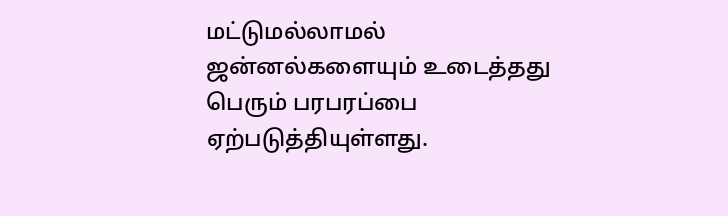மட்டுமல்லாமல் ஜன்னல்களையும் உடைத்தது பெரும் பரபரப்பை ஏற்படுத்தியுள்ளது.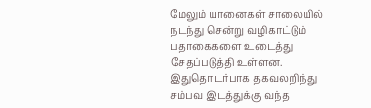மேலும் யானைகள் சாலையில் நடந்து சென்று வழிகாட்டும் பதாகைகளை உடைத்து சேதப்படுத்தி உள்ளன. இதுதொடர்பாக தகவலறிந்து சம்பவ இடத்துக்கு வந்த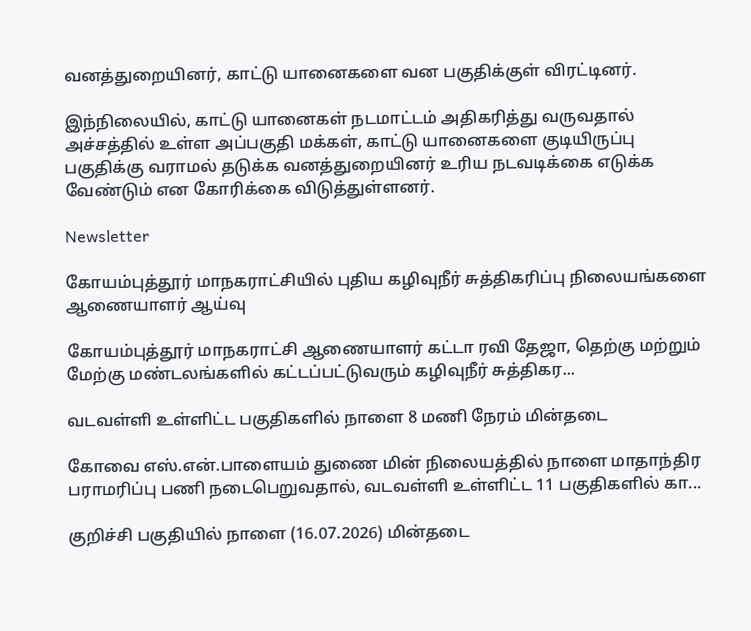வனத்துறையினர், காட்டு யானைகளை வன பகுதிக்குள் விரட்டினர்.

இந்நிலையில், காட்டு யானைகள் நடமாட்டம் அதிகரித்து வருவதால் அச்சத்தில் உள்ள அப்பகுதி மக்கள், காட்டு யானைகளை குடியிருப்பு பகுதிக்கு வராமல் தடுக்க வனத்துறையினர் உரிய நடவடிக்கை எடுக்க வேண்டும் என கோரிக்கை விடுத்துள்ளனர்.

Newsletter

கோயம்புத்தூர் மாநகராட்சியில் புதிய கழிவுநீர் சுத்திகரிப்பு நிலையங்களை ஆணையாளர் ஆய்வு

கோயம்புத்தூர் மாநகராட்சி ஆணையாளர் கட்டா ரவி தேஜா, தெற்கு மற்றும் மேற்கு மண்டலங்களில் கட்டப்பட்டுவரும் கழிவுநீர் சுத்திகர...

வடவள்ளி உள்ளிட்ட பகுதிகளில் நாளை 8 மணி நேரம் மின்தடை

கோவை எஸ்.என்.பாளையம் துணை மின் நிலையத்தில் நாளை மாதாந்திர பராமரிப்பு பணி நடைபெறுவதால், வடவள்ளி உள்ளிட்ட 11 பகுதிகளில் கா...

குறிச்சி பகுதியில் நாளை (16.07.2026) மின்தடை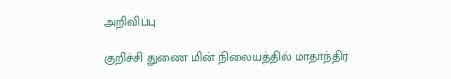அறிவிப்பு

குறிச்சி துணை மின் நிலையத்தில் மாதாந்திர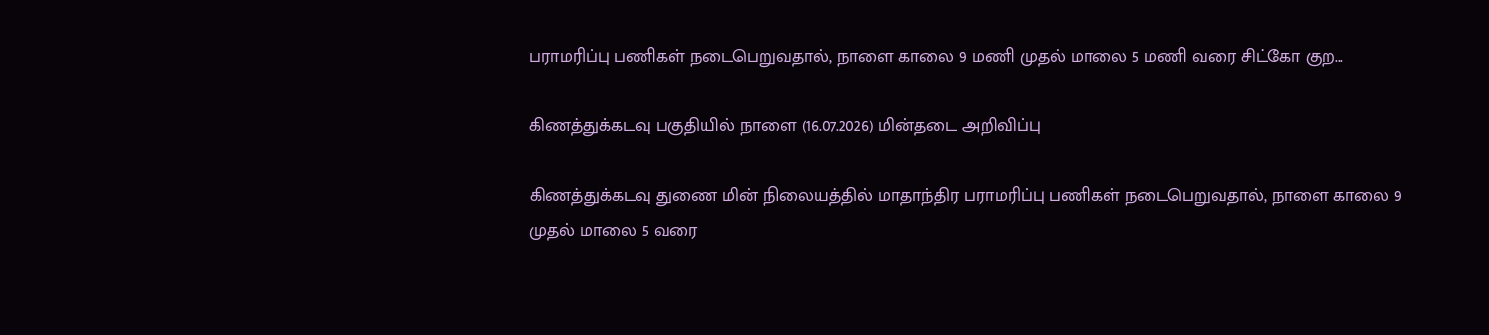பராமரிப்பு பணிகள் நடைபெறுவதால், நாளை காலை 9 மணி முதல் மாலை 5 மணி வரை சிட்கோ குற...

கிணத்துக்கடவு பகுதியில் நாளை (16.07.2026) மின்தடை அறிவிப்பு

கிணத்துக்கடவு துணை மின் நிலையத்தில் மாதாந்திர பராமரிப்பு பணிகள் நடைபெறுவதால், நாளை காலை 9 முதல் மாலை 5 வரை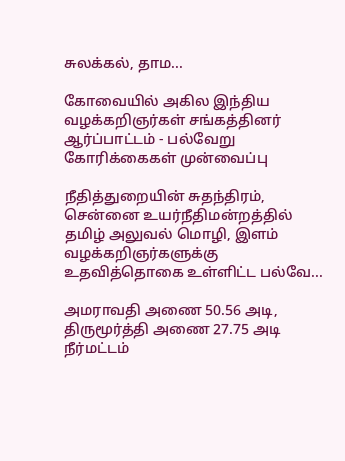சுலக்கல், தாம...

கோவையில் அகில இந்திய வழக்கறிஞர்கள் சங்கத்தினர் ஆர்ப்பாட்டம் - பல்வேறு கோரிக்கைகள் முன்வைப்பு

நீதித்துறையின் சுதந்திரம், சென்னை உயர்நீதிமன்றத்தில் தமிழ் அலுவல் மொழி, இளம் வழக்கறிஞர்களுக்கு உதவித்தொகை உள்ளிட்ட பல்வே...

அமராவதி அணை 50.56 அடி, திருமூர்த்தி அணை 27.75 அடி நீர்மட்டம்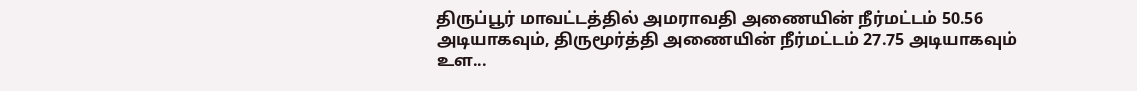திருப்பூர் மாவட்டத்தில் அமராவதி அணையின் நீர்மட்டம் 50.56 அடியாகவும், திருமூர்த்தி அணையின் நீர்மட்டம் 27.75 அடியாகவும் உள...